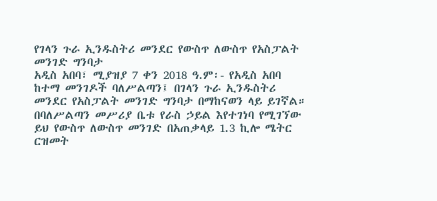የገላን ጉራ ኢንዱስትሪ መንደር የውስጥ ለውስጥ የአስፓልት መንገድ ግንባታ
አዲስ አበባ፣ ሚያዝያ 7 ቀን 2018 ዓ.ም፡- የአዲስ አበባ ከተማ መንገዶች ባለሥልጣን፤ በገላን ጉራ ኢንዱስትሪ መንደር የአስፓልት መንገድ ግንባታ በማከናወን ላይ ይገኛል።
በባለሥልጣን መሥሪያ ቤቱ የራስ ኃይል እየተገነባ የሚገኘው ይህ የውስጥ ለውስጥ መንገድ በአጠቃላይ 1.3 ኪሎ ሜትር ርዝመት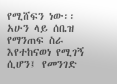የሚሸፍን ነው፡፡
አሁን ላይ ሰቤዝ የማንጠፍ ስራ እየተከናወነ የሚገኝ ሲሆን፤ የመንገድ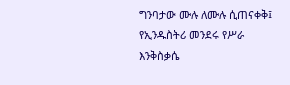ግንባታው ሙሉ ለሙሉ ሲጠናቀቅ፤ የኢንዱስትሪ መንደሩ የሥራ እንቅስቃሴ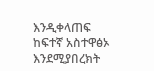እንዲቀላጠፍ ከፍተኛ አስተዋፅኦ እንደሚያበረክት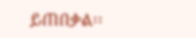ይጠበቃል፡፡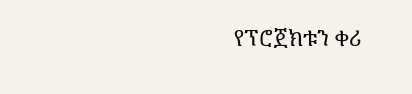የፕሮጀክቱን ቀሪ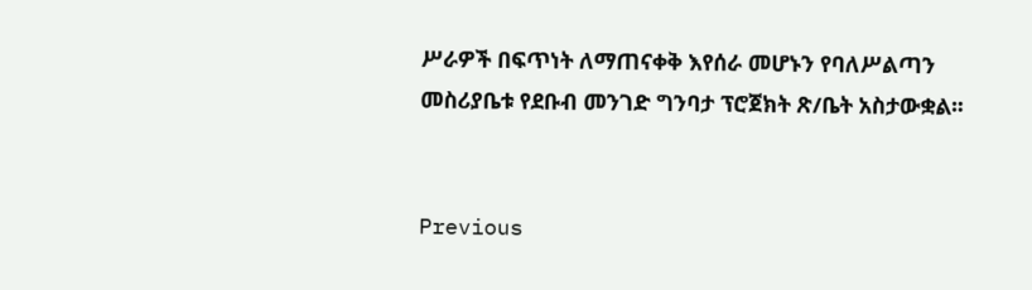ሥራዎች በፍጥነት ለማጠናቀቅ እየሰራ መሆኑን የባለሥልጣን መስሪያቤቱ የደቡብ መንገድ ግንባታ ፕሮጀክት ጽ/ቤት አስታውቋል፡፡


Previous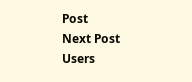Post
Next Post
Users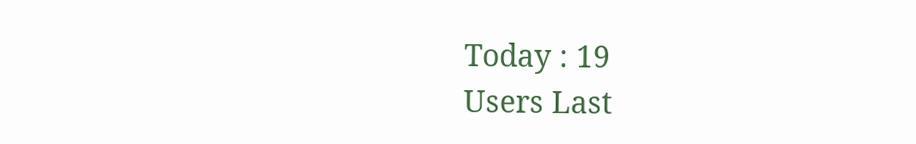Today : 19
Users Last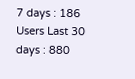7 days : 186
Users Last 30 days : 880